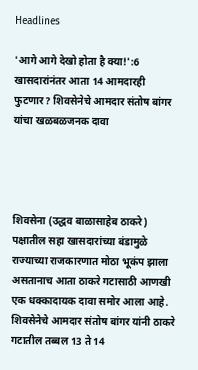Headlines

'आगे आगे देखो होता है क्या!':6 खासदारांनंतर आता 14 आमदारही फुटणार? शिवसेनेचे आमदार संतोष बांगर यांचा खळबळजनक दावा




शिवसेना (उद्धव बाळासाहेब ठाकरे) पक्षातील सहा खासदारांच्या बंडामुळे राज्याच्या राजकारणात मोठा भूकंप झाला असतानाच आता ठाकरे गटासाठी आणखी एक धक्कादायक दावा समोर आला आहे. शिवसेनेचे आमदार संतोष बांगर यांनी ठाकरे गटातील तब्बल 13 ते 14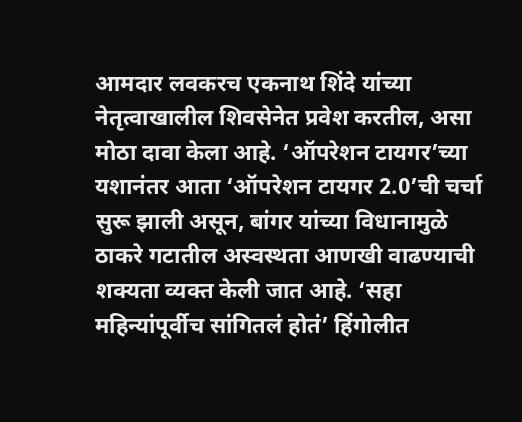आमदार लवकरच एकनाथ शिंदे यांच्या नेतृत्वाखालील शिवसेनेत प्रवेश करतील, असा मोठा दावा केला आहे. ‘ऑपरेशन टायगर’च्या यशानंतर आता ‘ऑपरेशन टायगर 2.0’ची चर्चा सुरू झाली असून, बांगर यांच्या विधानामुळे ठाकरे गटातील अस्वस्थता आणखी वाढण्याची शक्यता व्यक्त केली जात आहे. ‘सहा महिन्यांपूर्वीच सांगितलं होतं’ हिंगोलीत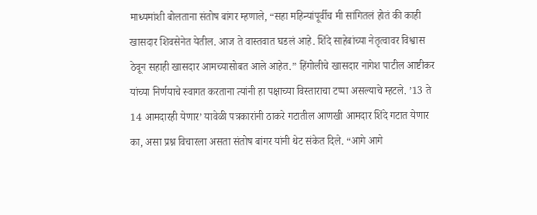माध्यमांशी बोलताना संतोष बांगर म्हणाले, “सहा महिन्यांपूर्वीच मी सांगितलं होतं की काही खासदार शिवसेनेत येतील. आज ते वास्तवात घडलं आहे. शिंदे साहेबांच्या नेतृत्वावर विश्वास ठेवून सहाही खासदार आमच्यासोबत आले आहेत.” हिंगोलीचे खासदार नागेश पाटील आष्टीकर यांच्या निर्णयाचे स्वागत करताना त्यांनी हा पक्षाच्या विस्ताराचा टप्पा असल्याचे म्हटले. ’13 ते 14 आमदारही येणार’ यावेळी पत्रकारांनी ठाकरे गटातील आणखी आमदार शिंदे गटात येणार का, असा प्रश्न विचारला असता संतोष बांगर यांनी थेट संकेत दिले. “आगे आगे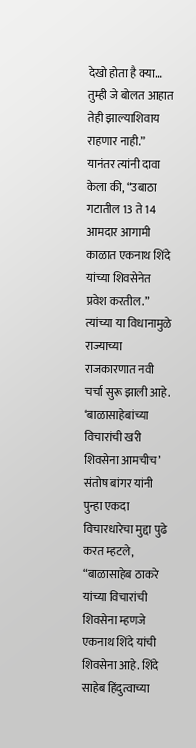देखो होता है क्या… तुम्ही जे बोलत आहात तेही झाल्याशिवाय राहणार नाही.” यानंतर त्यांनी दावा केला की, “उबाठा गटातील 13 ते 14 आमदार आगामी काळात एकनाथ शिंदे यांच्या शिवसेनेत प्रवेश करतील.” त्यांच्या या विधानामुळे राज्याच्या राजकारणात नवी चर्चा सुरू झाली आहे. ‘बाळासाहेबांच्या विचारांची खरी शिवसेना आमचीच’ संतोष बांगर यांनी पुन्हा एकदा विचारधारेचा मुद्दा पुढे करत म्हटले, “बाळासाहेब ठाकरे यांच्या विचारांची शिवसेना म्हणजे एकनाथ शिंदे यांची शिवसेना आहे. शिंदे साहेब हिंदुत्वाच्या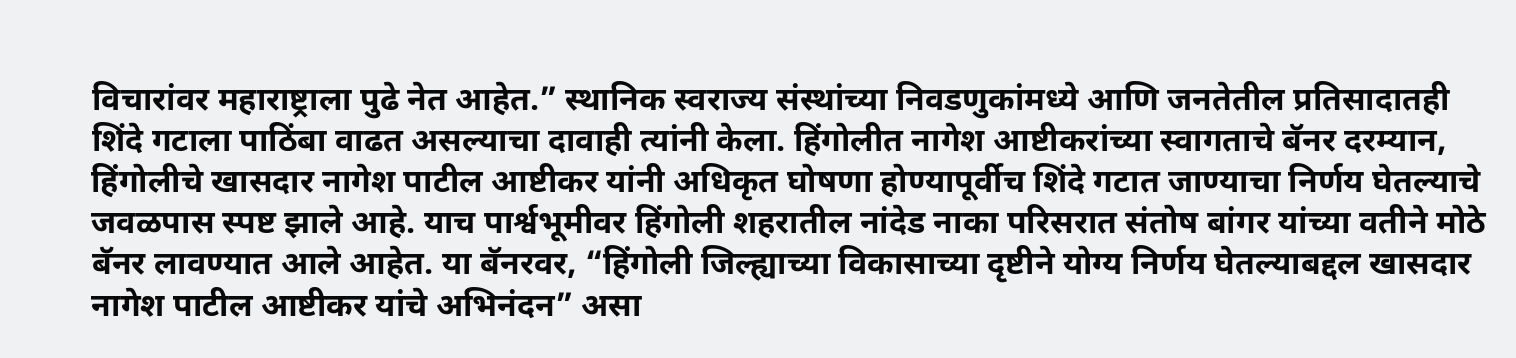विचारांवर महाराष्ट्राला पुढे नेत आहेत.” स्थानिक स्वराज्य संस्थांच्या निवडणुकांमध्ये आणि जनतेतील प्रतिसादातही शिंदे गटाला पाठिंबा वाढत असल्याचा दावाही त्यांनी केला. हिंगोलीत नागेश आष्टीकरांच्या स्वागताचे बॅनर दरम्यान, हिंगोलीचे खासदार नागेश पाटील आष्टीकर यांनी अधिकृत घोषणा होण्यापूर्वीच शिंदे गटात जाण्याचा निर्णय घेतल्याचे जवळपास स्पष्ट झाले आहे. याच पार्श्वभूमीवर हिंगोली शहरातील नांदेड नाका परिसरात संतोष बांगर यांच्या वतीने मोठे बॅनर लावण्यात आले आहेत. या बॅनरवर, “हिंगोली जिल्ह्याच्या विकासाच्या दृष्टीने योग्य निर्णय घेतल्याबद्दल खासदार नागेश पाटील आष्टीकर यांचे अभिनंदन” असा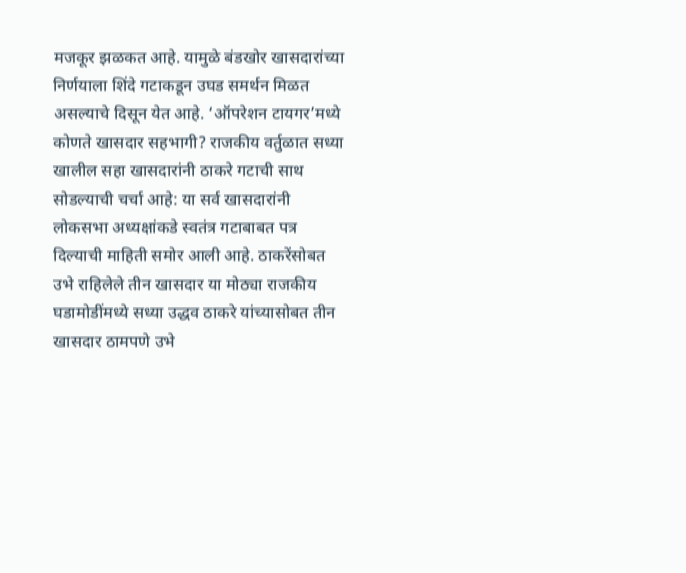मजकूर झळकत आहे. यामुळे बंडखोर खासदारांच्या निर्णयाला शिंदे गटाकडून उघड समर्थन मिळत असल्याचे दिसून येत आहे. ‘ऑपरेशन टायगर’मध्ये कोणते खासदार सहभागी? राजकीय वर्तुळात सध्या खालील सहा खासदारांनी ठाकरे गटाची साथ सोडल्याची चर्चा आहे: या सर्व खासदारांनी लोकसभा अध्यक्षांकडे स्वतंत्र गटाबाबत पत्र दिल्याची माहिती समोर आली आहे. ठाकरेंसोबत उभे राहिलेले तीन खासदार या मोठ्या राजकीय घडामोडींमध्ये सध्या उद्धव ठाकरे यांच्यासोबत तीन खासदार ठामपणे उभे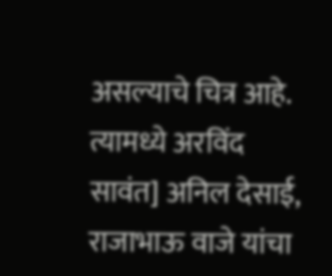असल्याचे चित्र आहे. त्यामध्ये अरविंद सावंत] अनिल देसाई, राजाभाऊ वाजे यांचा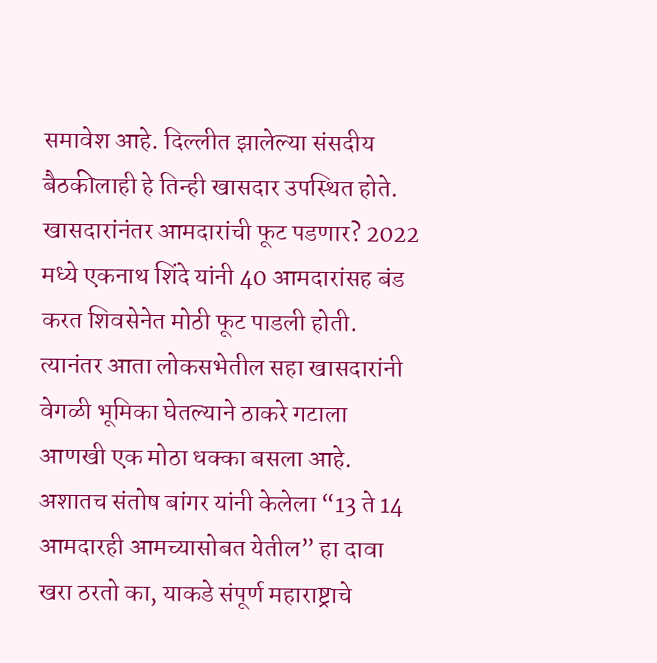समावेश आहे. दिल्लीत झालेल्या संसदीय बैठकीलाही हे तिन्ही खासदार उपस्थित होते. खासदारांनंतर आमदारांची फूट पडणार? 2022 मध्ये एकनाथ शिंदे यांनी 40 आमदारांसह बंड करत शिवसेनेत मोठी फूट पाडली होती. त्यानंतर आता लोकसभेतील सहा खासदारांनी वेगळी भूमिका घेतल्याने ठाकरे गटाला आणखी एक मोठा धक्का बसला आहे. अशातच संतोष बांगर यांनी केलेला “13 ते 14 आमदारही आमच्यासोबत येतील” हा दावा खरा ठरतो का, याकडे संपूर्ण महाराष्ट्राचे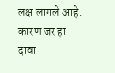लक्ष लागले आहे. कारण जर हा दावा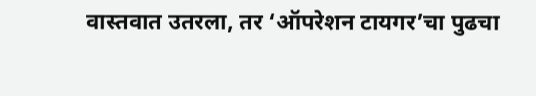वास्तवात उतरला, तर ‘ऑपरेशन टायगर’चा पुढचा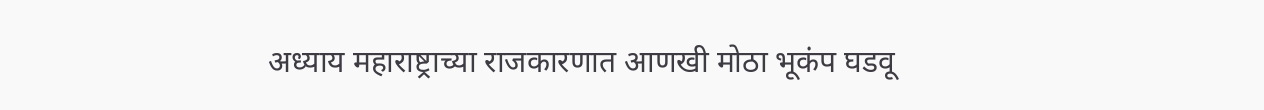अध्याय महाराष्ट्राच्या राजकारणात आणखी मोठा भूकंप घडवू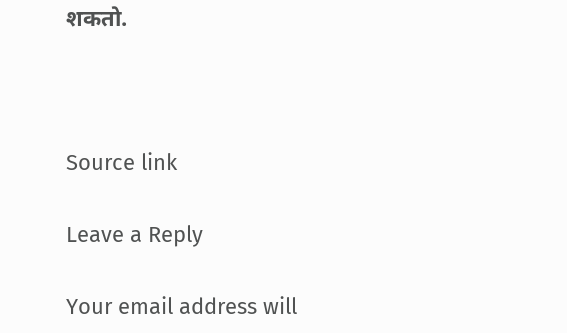शकतो.



Source link

Leave a Reply

Your email address will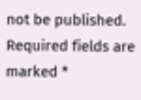not be published. Required fields are marked *